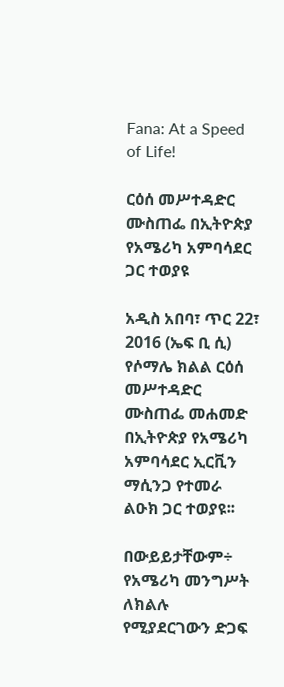Fana: At a Speed of Life!

ርዕሰ መሥተዳድር ሙስጠፌ በኢትዮጵያ የአሜሪካ አምባሳደር ጋር ተወያዩ

አዲስ አበባ፣ ጥር 22፣ 2016 (ኤፍ ቢ ሲ) የሶማሌ ክልል ርዕሰ መሥተዳድር ሙስጠፌ መሐመድ በኢትዮጵያ የአሜሪካ አምባሳደር ኢርቪን ማሲንጋ የተመራ ልዑክ ጋር ተወያዩ፡፡

በውይይታቸውም÷ የአሜሪካ መንግሥት ለክልሉ የሚያደርገውን ድጋፍ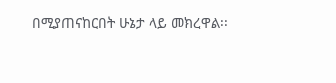በሚያጠናከርበት ሁኔታ ላይ መክረዋል፡፡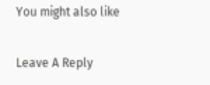You might also like

Leave A Reply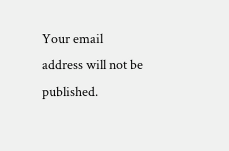Your email address will not be published.